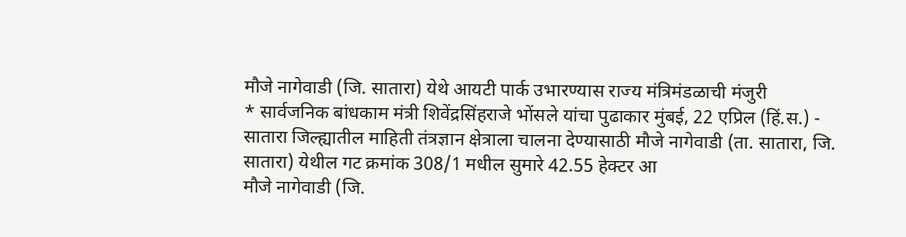मौजे नागेवाडी (जि. सातारा) येथे आयटी पार्क उभारण्यास राज्य मंत्रिमंडळाची मंजुरी
* सार्वजनिक बांधकाम मंत्री शिवेंद्रसिंहराजे भोंसले यांचा पुढाकार मुंबई, 22 एप्रिल (हिं.स.) - सातारा जिल्ह्यातील माहिती तंत्रज्ञान क्षेत्राला चालना देण्यासाठी मौजे नागेवाडी (ता. सातारा, जि. सातारा) येथील गट क्रमांक 308/1 मधील सुमारे 42.55 हेक्टर आ
मौजे नागेवाडी (जि.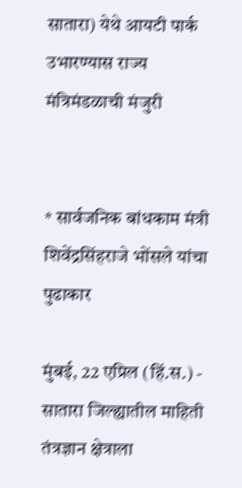सातारा) येथे आयटी पार्क उभारण्यास राज्य मंत्रिमंडळाची मंजुरी


* सार्वजनिक बांधकाम मंत्री शिवेंद्रसिंहराजे भोंसले यांचा पुढाकार

मुंबई, 22 एप्रिल (हिं.स.) - सातारा जिल्ह्यातील माहिती तंत्रज्ञान क्षेत्राला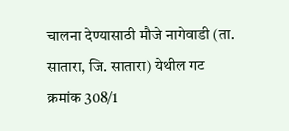चालना देण्यासाठी मौजे नागेवाडी (ता. सातारा, जि. सातारा) येथील गट क्रमांक 308/1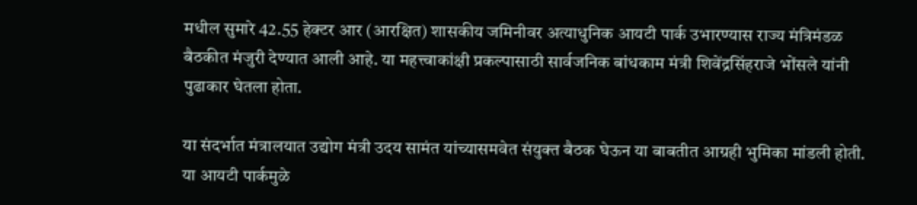मधील सुमारे 42.55 हेक्टर आर (आरक्षित) शासकीय जमिनीवर अत्याधुनिक आयटी पार्क उभारण्यास राज्य मंत्रिमंडळ बैठकीत मंजुरी देण्यात आली आहे. या महत्त्वाकांक्षी प्रकल्पासाठी सार्वजनिक बांधकाम मंत्री शिवेंद्रसिंहराजे भोंसले यांनी पुढाकार घेतला होता.

या संदर्भात मंत्रालयात उद्योग मंत्री उदय सामंत यांच्यासमवेत संयुक्त बैठक घेऊन या बाबतीत आग्रही भुमिका मांडली होती. या आयटी पार्कमुळे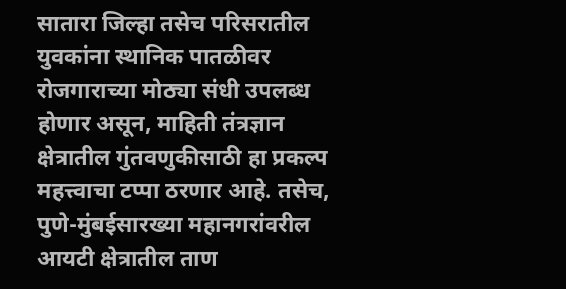सातारा जिल्हा तसेच परिसरातील युवकांना स्थानिक पातळीवर रोजगाराच्या मोठ्या संधी उपलब्ध होणार असून, माहिती तंत्रज्ञान क्षेत्रातील गुंतवणुकीसाठी हा प्रकल्प महत्त्वाचा टप्पा ठरणार आहे. तसेच, पुणे-मुंबईसारख्या महानगरांवरील आयटी क्षेत्रातील ताण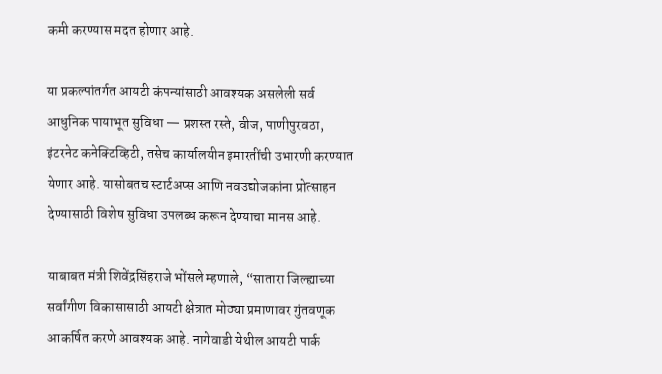कमी करण्यास मदत होणार आहे.

या प्रकल्पांतर्गत आयटी कंपन्यांसाठी आवश्यक असलेली सर्व आधुनिक पायाभूत सुविधा — प्रशस्त रस्ते, वीज, पाणीपुरवठा, इंटरनेट कनेक्टिव्हिटी, तसेच कार्यालयीन इमारतींची उभारणी करण्यात येणार आहे. यासोबतच स्टार्टअप्स आणि नवउद्योजकांना प्रोत्साहन देण्यासाठी विशेष सुविधा उपलब्ध करून देण्याचा मानस आहे.

याबाबत मंत्री शिवेंद्रसिंहराजे भोंसले म्हणाले, “सातारा जिल्ह्याच्या सर्वांगीण विकासासाठी आयटी क्षेत्रात मोठ्या प्रमाणावर गुंतवणूक आकर्षित करणे आवश्यक आहे. नागेवाडी येथील आयटी पार्क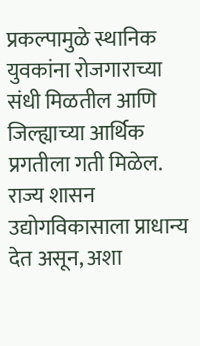प्रकल्पामुळे स्थानिक युवकांना रोजगाराच्या संधी मिळतील आणि जिल्ह्याच्या आर्थिक प्रगतीला गती मिळेल. राज्य शासन उद्योगविकासाला प्राधान्य देत असून, अशा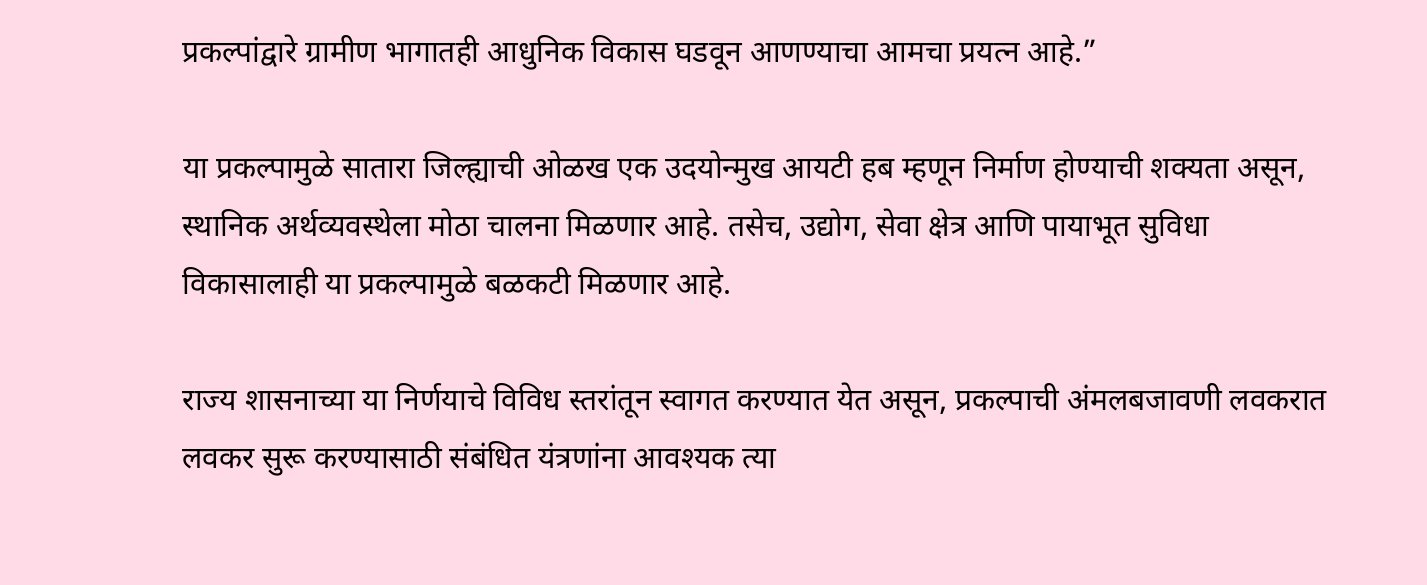प्रकल्पांद्वारे ग्रामीण भागातही आधुनिक विकास घडवून आणण्याचा आमचा प्रयत्न आहे.”

या प्रकल्पामुळे सातारा जिल्ह्याची ओळख एक उदयोन्मुख आयटी हब म्हणून निर्माण होण्याची शक्यता असून, स्थानिक अर्थव्यवस्थेला मोठा चालना मिळणार आहे. तसेच, उद्योग, सेवा क्षेत्र आणि पायाभूत सुविधा विकासालाही या प्रकल्पामुळे बळकटी मिळणार आहे.

राज्य शासनाच्या या निर्णयाचे विविध स्तरांतून स्वागत करण्यात येत असून, प्रकल्पाची अंमलबजावणी लवकरात लवकर सुरू करण्यासाठी संबंधित यंत्रणांना आवश्यक त्या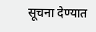सूचना देण्यात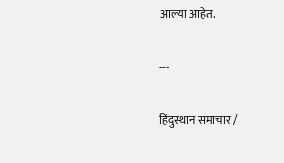आल्या आहेत.

---

हिंदुस्थान समाचार /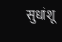सुधांशू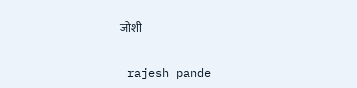जोशी


 rajesh pande